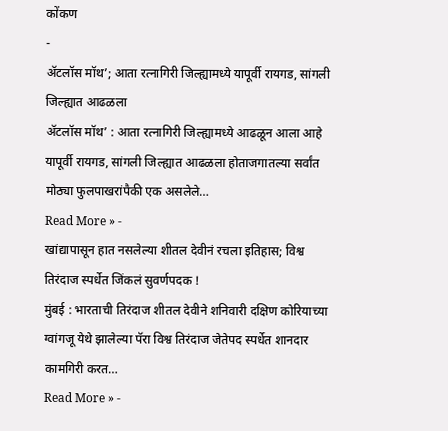कोंकण
-
ॲटलॉस मॉथ’; आता रत्नागिरी जिल्ह्यामध्ये यापूर्वी रायगड, सांगली जिल्ह्यात आढळला
ॲटलॉस मॉथ’ : आता रत्नागिरी जिल्ह्यामध्ये आढळून आला आहे यापूर्वी रायगड, सांगली जिल्ह्यात आढळला होताजगातल्या सर्वांत मोठ्या फुलपाखरांपैकी एक असलेले…
Read More » -
खांद्यापासून हात नसलेल्या शीतल देवीनं रचला इतिहास; विश्व तिरंदाज स्पर्धेत जिंकलं सुवर्णपदक !
मुंबई : भारताची तिरंदाज शीतल देवीने शनिवारी दक्षिण कोरियाच्या ग्वांगजू येथे झालेल्या पॅरा विश्व तिरंदाज जेतेपद स्पर्धेत शानदार कामगिरी करत…
Read More » -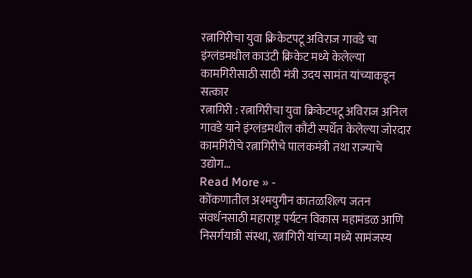रत्नागिरीचा युवा क्रिकेटपटू अविराज गावडे चा इंग्लंडमधील काउंटी क्रिकेट मध्ये केलेल्या कामगिरीसाठी साठी मंत्री उदय सामंत यांच्याकडून सत्कार
रत्नागिरी : रत्नागिरीचा युवा क्रिकेटपटू अविराज अनिल गावडे याने इंग्लंडमधील कौंटी स्पर्धेत केलेल्या जोरदार कामगिरीचे रत्नागिरीचे पालकमंत्री तथा राज्याचे उद्योग…
Read More » -
कोंकणातील अश्मयुगीन कातळशिल्प जतन संवर्धनसाठी महाराष्ट्र पर्यटन विकास महामंडळ आणि निसर्गयात्री संस्था, रत्नागिरी यांच्या मध्ये सामंजस्य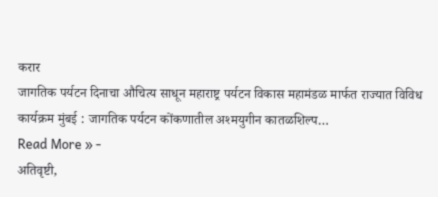करार
जागतिक पर्यटन दिनाचा औचित्य साधून महाराष्ट्र पर्यटन विकास महामंडळ मार्फत राज्यात विविध कार्यक्रम मुंबई : जागतिक पर्यटन कोंकणातील अश्मयुगीन कातळशिल्प…
Read More » -
अतिवृष्टी,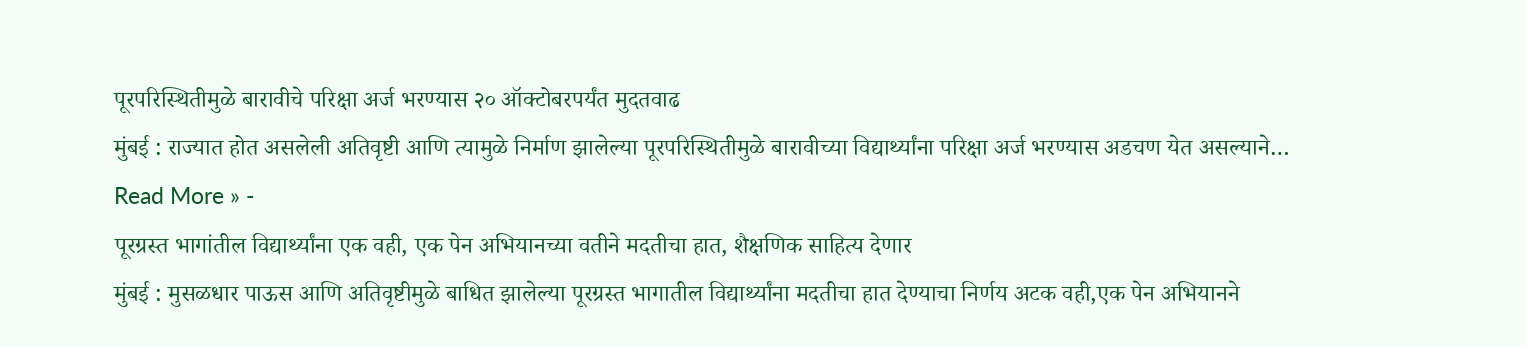पूरपरिस्थितीमुळे बारावीचे परिक्षा अर्ज भरण्यास २० ऑक्टोबरपर्यंत मुदतवाढ
मुंबई : राज्यात होत असलेली अतिवृष्टी आणि त्यामुळे निर्माण झालेल्या पूरपरिस्थितीमुळे बारावीच्या विद्यार्थ्यांना परिक्षा अर्ज भरण्यास अडचण येत असल्याने…
Read More » -
पूरग्रस्त भागांतील विद्यार्थ्यांना एक वही, एक पेन अभियानच्या वतीने मदतीचा हात, शैक्षणिक साहित्य देणार
मुंबई : मुसळधार पाऊस आणि अतिवृष्टीमुळे बाधित झालेल्या पूरग्रस्त भागातील विद्यार्थ्यांना मदतीचा हात देण्याचा निर्णय अटक वही,एक पेन अभियानने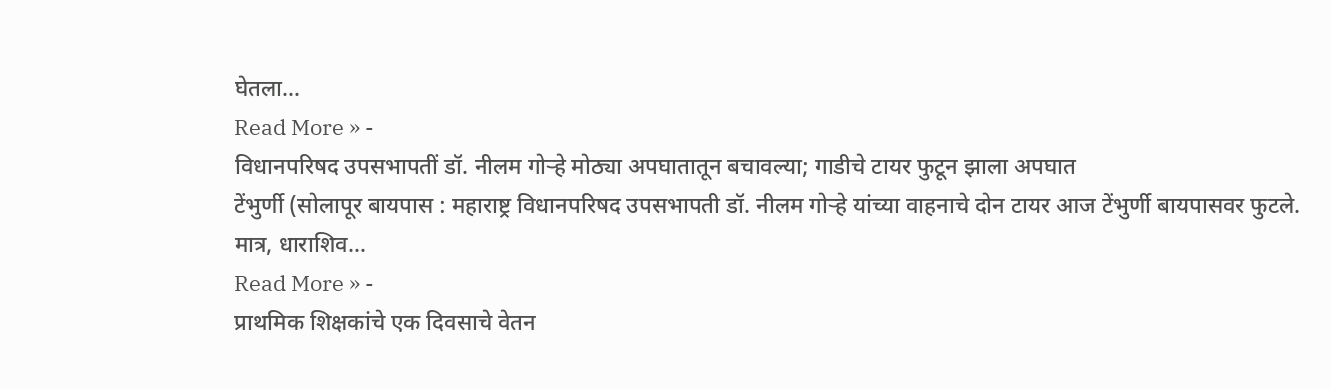घेतला…
Read More » -
विधानपरिषद उपसभापतीं डॉ. नीलम गोऱ्हे मोठ्या अपघातातून बचावल्या; गाडीचे टायर फुटून झाला अपघात
टेंभुर्णी (सोलापूर बायपास : महाराष्ट्र विधानपरिषद उपसभापती डॉ. नीलम गोऱ्हे यांच्या वाहनाचे दोन टायर आज टेंभुर्णी बायपासवर फुटले. मात्र, धाराशिव…
Read More » -
प्राथमिक शिक्षकांचे एक दिवसाचे वेतन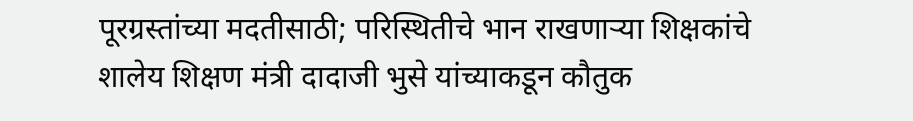पूरग्रस्तांच्या मदतीसाठी; परिस्थितीचे भान राखणाऱ्या शिक्षकांचे शालेय शिक्षण मंत्री दादाजी भुसे यांच्याकडून कौतुक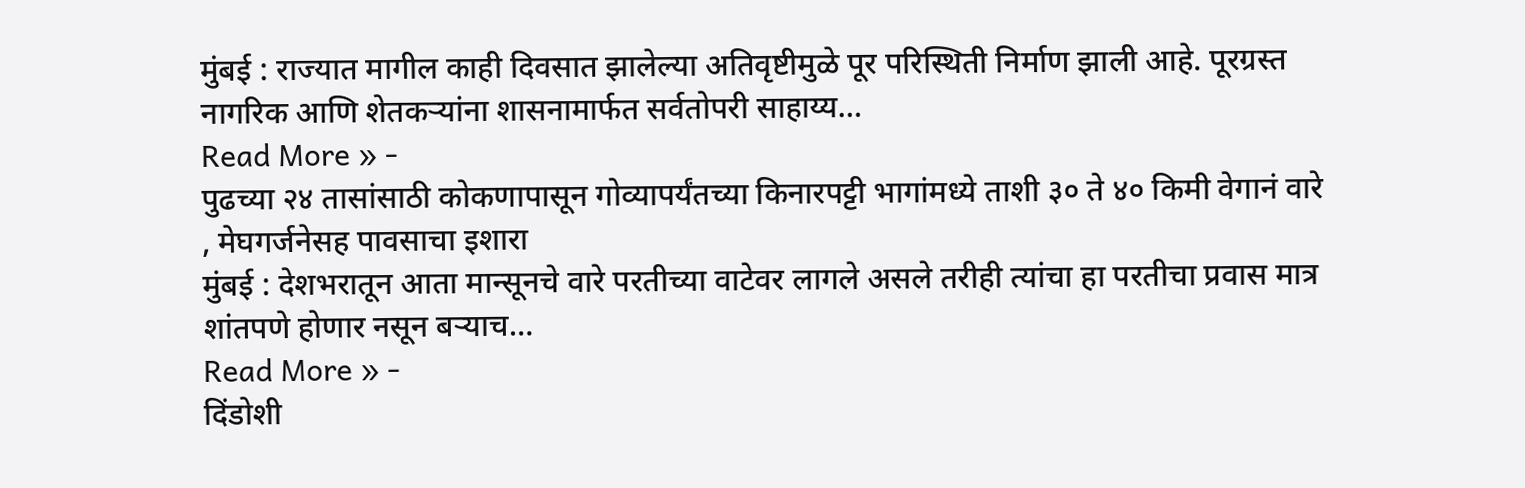मुंबई : राज्यात मागील काही दिवसात झालेल्या अतिवृष्टीमुळे पूर परिस्थिती निर्माण झाली आहे. पूरग्रस्त नागरिक आणि शेतकऱ्यांना शासनामार्फत सर्वतोपरी साहाय्य…
Read More » -
पुढच्या २४ तासांसाठी कोकणापासून गोव्यापर्यंतच्या किनारपट्टी भागांमध्ये ताशी ३० ते ४० किमी वेगानं वारे , मेघगर्जनेसह पावसाचा इशारा
मुंबई : देशभरातून आता मान्सूनचे वारे परतीच्या वाटेवर लागले असले तरीही त्यांचा हा परतीचा प्रवास मात्र शांतपणे होणार नसून बऱ्याच…
Read More » -
दिंडोशी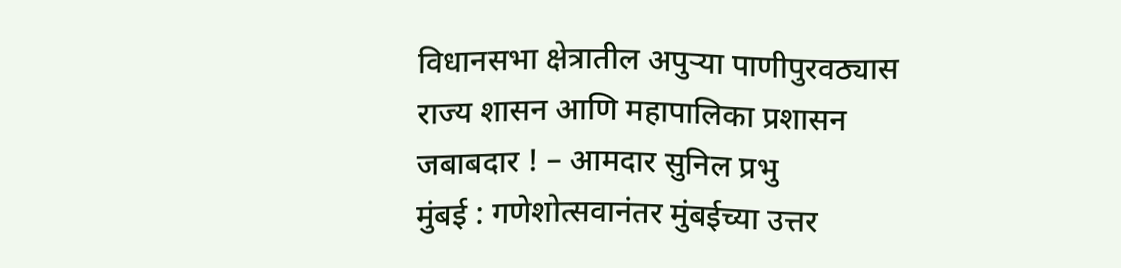विधानसभा क्षेत्रातील अपुऱ्या पाणीपुरवठ्यास राज्य शासन आणि महापालिका प्रशासन जबाबदार ! – आमदार सुनिल प्रभु
मुंबई : गणेशोत्सवानंतर मुंबईच्या उत्तर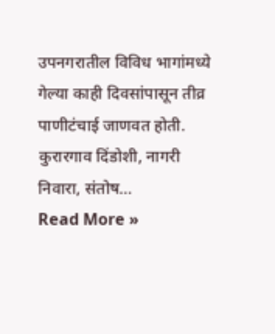उपनगरातील विविध भागांमध्ये गेल्या काही दिवसांपासून तीव्र पाणीटंचाई जाणवत होती. कुरारगाव दिंडोशी, नागरी निवारा, संतोष…
Read More »